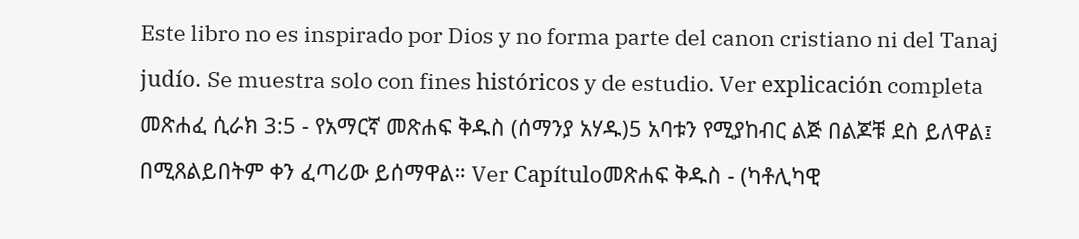Este libro no es inspirado por Dios y no forma parte del canon cristiano ni del Tanaj judío. Se muestra solo con fines históricos y de estudio. Ver explicación completa መጽሐፈ ሲራክ 3:5 - የአማርኛ መጽሐፍ ቅዱስ (ሰማንያ አሃዱ)5 አባቱን የሚያከብር ልጅ በልጆቹ ደስ ይለዋል፤ በሚጸልይበትም ቀን ፈጣሪው ይሰማዋል። Ver Capítuloመጽሐፍ ቅዱስ - (ካቶሊካዊ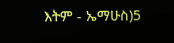እትም - ኤማሁስ)5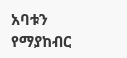አባቱን የማያከብር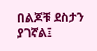በልጆቹ ደስታን ያገኛል፤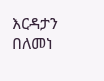እርዳታን በለመነ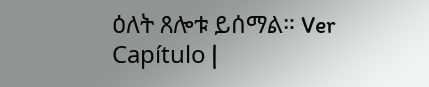ዕለት ጸሎቱ ይሰማል። Ver Capítulo |